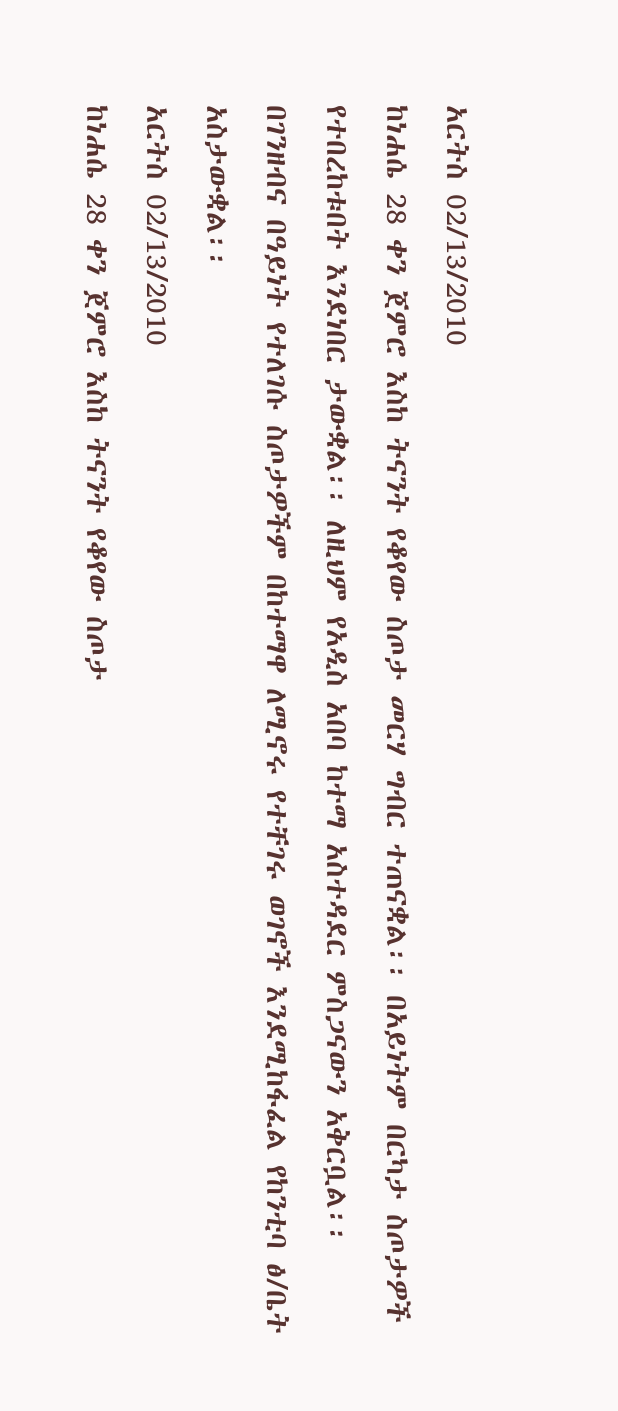አርትስ 02/13/2010
ከነሐሴ 28 ቀን ጀምሮ እስከ ትናንት የቆየው ስጦታ መርሃ ግብር ተጠናቋል፡፡ በአይነትም በርካታ ስጦታዎች የተበረከቱበት እንደነበር ታውቋል፡፡ ለዚህም የአዲስ አበባ ከተማ አስተዳደር ምስጋናውን አቅርቧል፡፡
በገንዘብና በዓይነት የተለገሱ ስጦታዎችም በከተማዋ ለሚኖሩ የተቸገሩ ወገኖች እንደሚከፋፈል የከንቲባ ፅ/ቤት አስታውቋል፡፡
አርትስ 02/13/2010
ከነሐሴ 28 ቀን ጀምሮ እስከ ትናንት የቆየው ስጦታ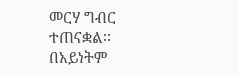መርሃ ግብር ተጠናቋል፡፡ በአይነትም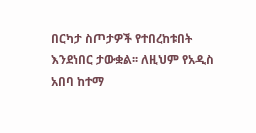በርካታ ስጦታዎች የተበረከቱበት እንደነበር ታውቋል፡፡ ለዚህም የአዲስ አበባ ከተማ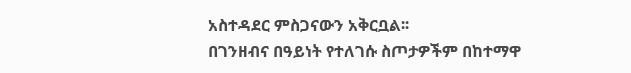አስተዳደር ምስጋናውን አቅርቧል፡፡
በገንዘብና በዓይነት የተለገሱ ስጦታዎችም በከተማዋ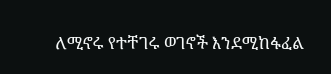ለሚኖሩ የተቸገሩ ወገኖች እንደሚከፋፈል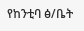የከንቲባ ፅ/ቤት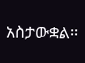አስታውቋል፡፡